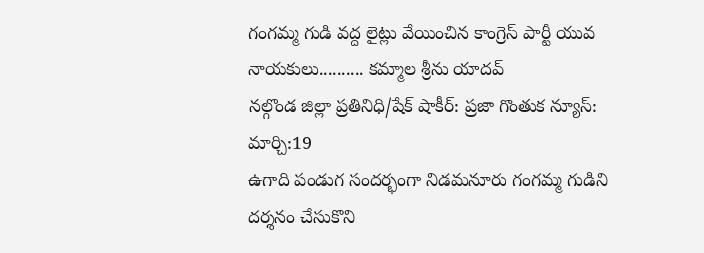గంగమ్మ గుడి వద్ద లైట్లు వేయించిన కాంగ్రెస్ పార్టీ యువ నాయకులు.......... కమ్మాల శ్రీను యాదవ్
నల్గొండ జిల్లా ప్రతినిధి/షేక్ షాకీర్: ప్రజా గొంతుక న్యూస్: మార్చి:19
ఉగాది పండుగ సందర్భంగా నిడమనూరు గంగమ్మ గుడిని దర్శనం చేసుకొని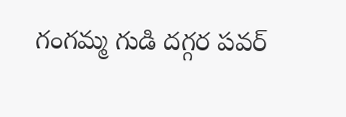గంగమ్మ గుడి దగ్గర పవర్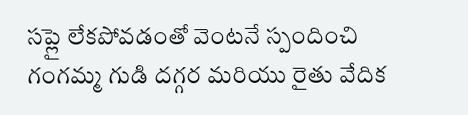సప్లై లేకపోవడంతో వెంటనే స్పందించి గంగమ్మ గుడి దగ్గర మరియు రైతు వేదిక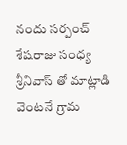నందు సర్పంచ్ శేషరాజు సంధ్య శ్రీనివాస్ తో మాట్లాడి వెంటనే గ్రామ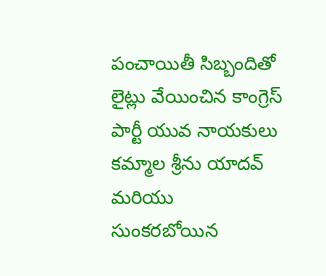పంచాయితీ సిబ్బందితో లైట్లు వేయించిన కాంగ్రెస్ పార్టీ యువ నాయకులు కమ్మాల శ్రీను యాదవ్ మరియు సుంకరబోయిన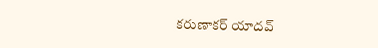కరుణాకర్ యాదవ్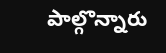పాల్గొన్నారు